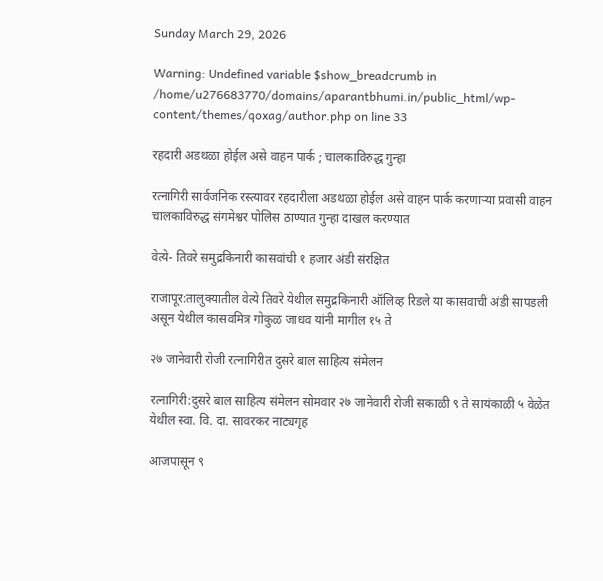Sunday March 29, 2026

Warning: Undefined variable $show_breadcrumb in /home/u276683770/domains/aparantbhumi.in/public_html/wp-content/themes/qoxag/author.php on line 33

रहदारी अडथळा होईल असे वाहन पार्क ; चालकाविरुद्ध गुन्हा

रत्नागिरी सार्वजनिक रस्त्यावर रहदारीला अडथळा होईल असे वाहन पार्क करणाऱ्या प्रवासी वाहन चालकाविरुद्ध संगमेश्वर पोलिस ठाण्यात गुन्हा दाखल करण्यात

वेत्ये- तिवरे समुद्रकिनारी कासवांची १ हजार अंडी संरक्षित

राजापूर:तालुक्यातील वेत्ये तिवरे येथील समुद्रकिनारी ऑलिव्ह रिडले या कासवाची अंडी सापडली असून येथील कासवमित्र गोकुळ जाधव यांनी मागील १५ ते

२७ जानेवारी रोजी रत्नागिरीत दुसरे बाल साहित्य संमेलन

रत्नागिरी:दुसरे बाल साहित्य संमेलन सोमवार २७ जानेवारी रोजी सकाळी ९ ते सायंकाळी ५ वेळेत येथील स्वा. वि. दा. सावरकर नाट्यगृह

आजपासून ९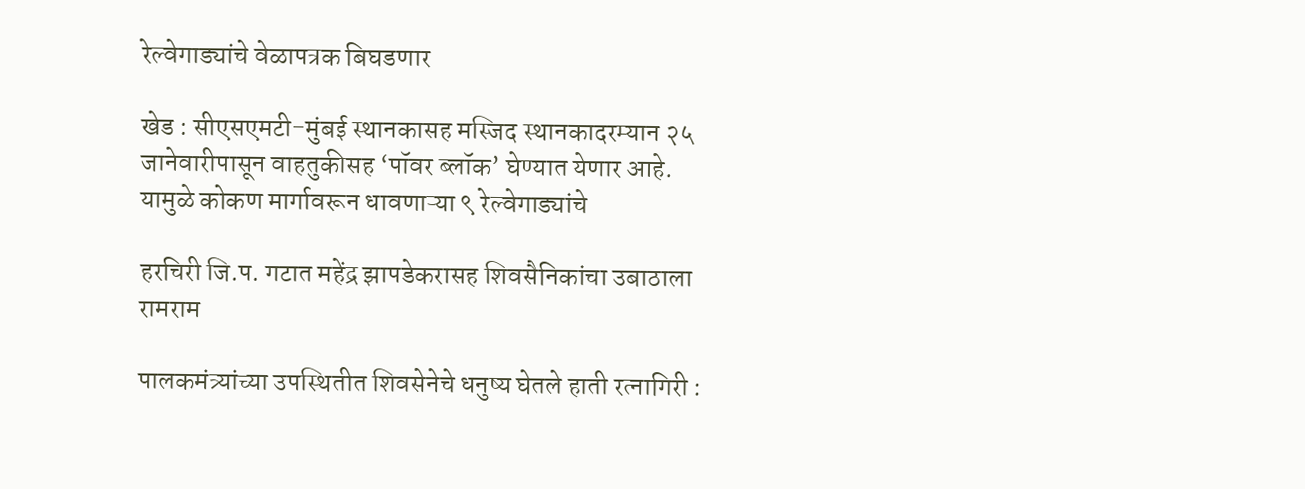रेल्वेगाड्यांचे वेळापत्रक बिघडणार

खेड : सीएसएमटी-मुंबई स्थानकासह मस्जिद स्थानकादरम्यान २५ जानेवारीपासून वाहतुकीसह ‘पॉवर ब्लॉक’ घेण्यात येणार आहे. यामुळे कोकण मार्गावरून धावणाऱ्या ९ रेल्वेगाड्यांचे

हरचिरी जि.प. गटात महेंद्र झापडेकरासह शिवसैनिकांचा उबाठाला रामराम

पालकमंत्र्यांच्या उपस्थितीत शिवसेनेचे धनुष्य घेतले हाती रत्नागिरी :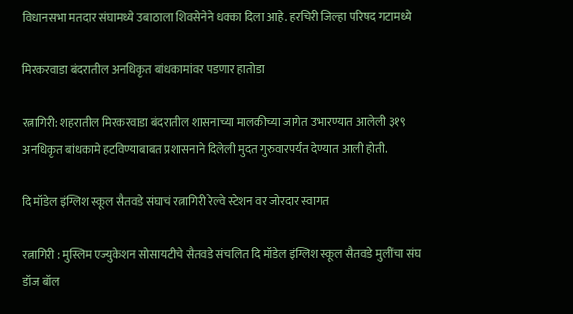विधानसभा मतदार संघामध्ये उबाठाला शिवसेनेने धक्का दिला आहे. हरचिरी जिल्हा परिषद गटामध्ये

मिरकरवाडा बंदरातील अनधिकृत बांधकामांवर पडणार हातोडा

रत्नागिरी: शहरातील मिरकरवाडा बंदरातील शासनाच्या मालकीच्या जागेत उभारण्यात आलेली ३१९ अनधिकृत बांधकामे हटविण्याबाबत प्रशासनाने दिलेली मुदत गुरुवारपर्यंत देण्यात आली होती.

दि मॉडेल इंग्लिश स्कूल सैतवडे संघाचं रत्नागिरी रेल्वे स्टेशन वर जोरदार स्वागत

रत्नागिरी : मुस्लिम एज्युकेशन सोसायटीचे सैतवडे संचलित दि मॉडेल इंग्लिश स्कूल सैतवडे मुलींचा संघ डॉज बॉल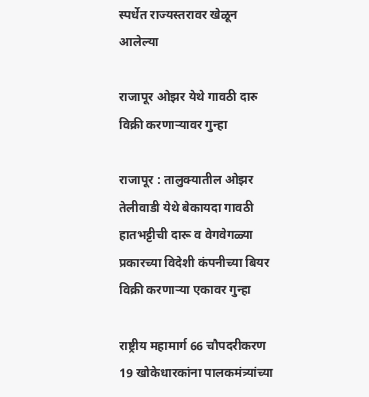स्पर्धेत राज्यस्तरावर खेळून आलेल्या

राजापूर ओझर येथे गावठी दारु विक्री करणाऱ्यावर गुन्हा

राजापूर : तालुक्यातील ओझर तेलीवाडी येथे बेकायदा गावठी हातभट्टीची दारू व वेगवेगळ्या प्रकारच्या विदेशी कंपनीच्या बियर विक्री करणाऱ्या एकावर गुन्हा

राष्ट्रीय महामार्ग 66 चौपदरीकरण 19 खोकेधारकांना पालकमंत्र्यांच्या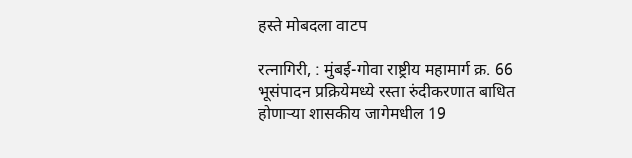हस्ते मोबदला वाटप

रत्नागिरी, : मुंबई-गोवा राष्ट्रीय महामार्ग क्र. 66 भूसंपादन प्रक्रियेमध्ये रस्ता रुंदीकरणात बाधित होणाऱ्या शासकीय जागेमधील 19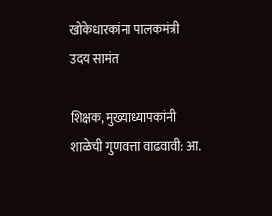खोकेधारकांना पालकमंत्री उदय सामंत

शिक्षक, मुख्याध्यापकांनी शाळेची गुणवत्ता वाढवावी: आ.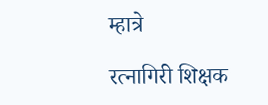म्हात्रे

रत्नागिरी शिक्षक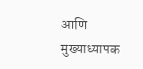आणि मुख्याध्यापक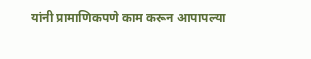यांनी प्रामाणिकपणे काम करून आपापल्या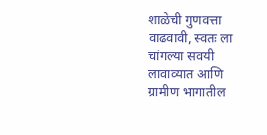शाळेची गुणवत्ता वाढवावी, स्वतः ला चांगल्या सवयी लावाव्यात आणि ग्रामीण भागातील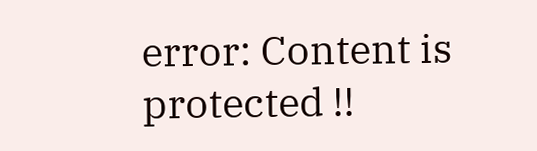error: Content is protected !!